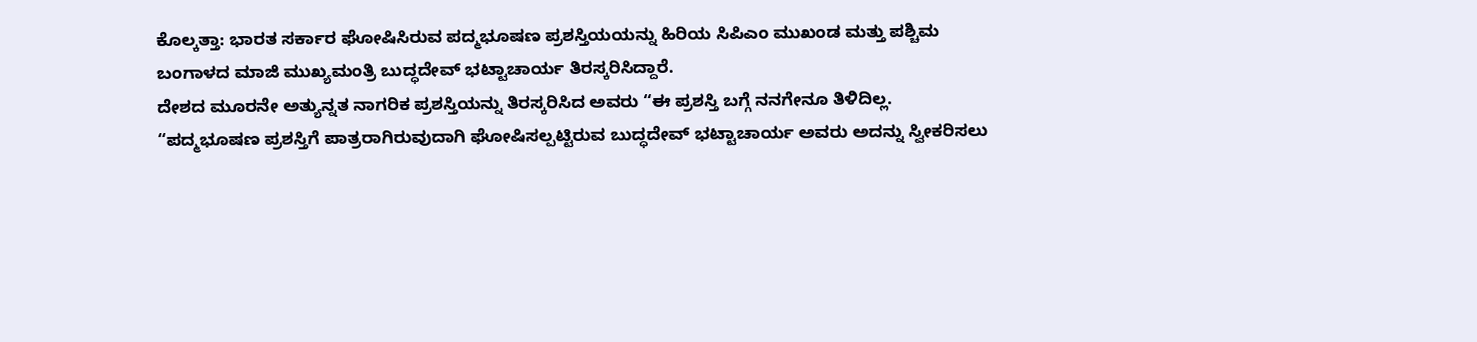ಕೊಲ್ಕತ್ತಾ: ಭಾರತ ಸರ್ಕಾರ ಘೋಷಿಸಿರುವ ಪದ್ಮಭೂಷಣ ಪ್ರಶಸ್ತಿಯಯನ್ನು ಹಿರಿಯ ಸಿಪಿಎಂ ಮುಖಂಡ ಮತ್ತು ಪಶ್ಚಿಮ ಬಂಗಾಳದ ಮಾಜಿ ಮುಖ್ಯಮಂತ್ರಿ ಬುದ್ಧದೇವ್ ಭಟ್ಟಾಚಾರ್ಯ ತಿರಸ್ಕರಿಸಿದ್ದಾರೆ.
ದೇಶದ ಮೂರನೇ ಅತ್ಯುನ್ನತ ನಾಗರಿಕ ಪ್ರಶಸ್ತಿಯನ್ನು ತಿರಸ್ಕರಿಸಿದ ಅವರು “ಈ ಪ್ರಶಸ್ತಿ ಬಗ್ಗೆ ನನಗೇನೂ ತಿಳಿದಿಲ್ಲ.
“ಪದ್ಮಭೂಷಣ ಪ್ರಶಸ್ತಿಗೆ ಪಾತ್ರರಾಗಿರುವುದಾಗಿ ಘೋಷಿಸಲ್ಪಟ್ಟಿರುವ ಬುದ್ಧದೇವ್ ಭಟ್ಟಾಚಾರ್ಯ ಅವರು ಅದನ್ನು ಸ್ವೀಕರಿಸಲು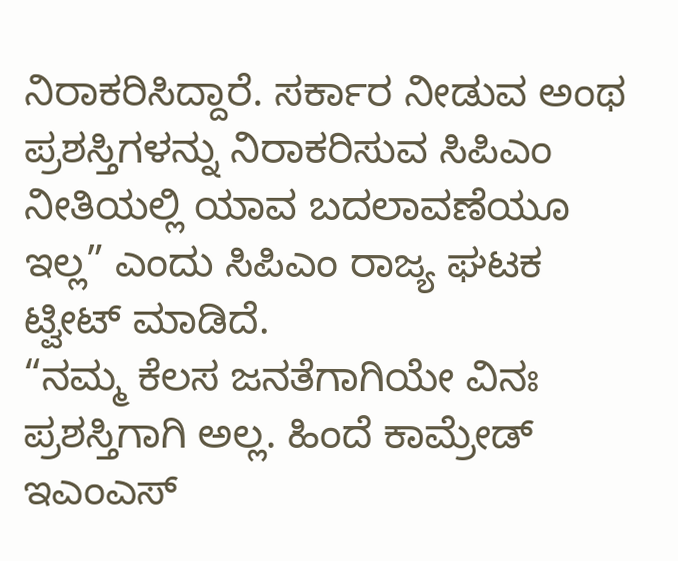ನಿರಾಕರಿಸಿದ್ದಾರೆ. ಸರ್ಕಾರ ನೀಡುವ ಅಂಥ ಪ್ರಶಸ್ತಿಗಳನ್ನು ನಿರಾಕರಿಸುವ ಸಿಪಿಎಂ ನೀತಿಯಲ್ಲಿ ಯಾವ ಬದಲಾವಣೆಯೂ ಇಲ್ಲ” ಎಂದು ಸಿಪಿಎಂ ರಾಜ್ಯ ಘಟಕ ಟ್ವೀಟ್ ಮಾಡಿದೆ.
“ನಮ್ಮ ಕೆಲಸ ಜನತೆಗಾಗಿಯೇ ವಿನಃ ಪ್ರಶಸ್ತಿಗಾಗಿ ಅಲ್ಲ. ಹಿಂದೆ ಕಾಮ್ರೇಡ್ ಇಎಂಎಸ್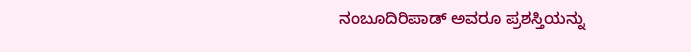ನಂಬೂದಿರಿಪಾಡ್ ಅವರೂ ಪ್ರಶಸ್ತಿಯನ್ನು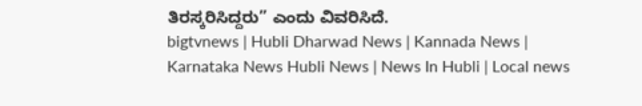ತಿರಸ್ಕರಿಸಿದ್ದರು” ಎಂದು ವಿವರಿಸಿದೆ.
bigtvnews | Hubli Dharwad News | Kannada News | Karnataka News Hubli News | News In Hubli | Local news